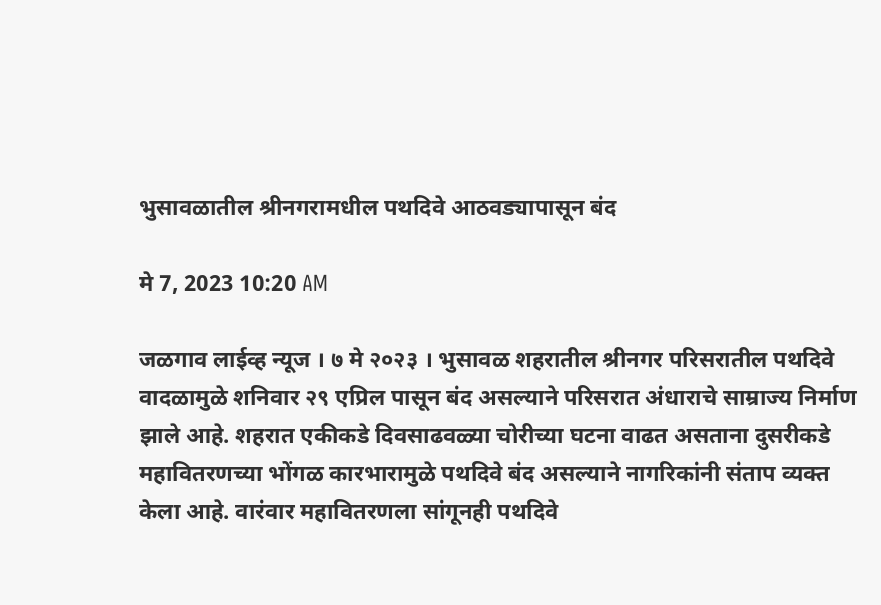भुसावळातील श्रीनगरामधील पथदिवे आठवड्यापासून बंद

मे 7, 2023 10:20 AM

जळगाव लाईव्ह न्यूज । ७ मे २०२३ । भुसावळ शहरातील श्रीनगर परिसरातील पथदिवे वादळामुळे शनिवार २९ एप्रिल पासून बंद असल्याने परिसरात अंधाराचे साम्राज्य निर्माण झाले आहे. शहरात एकीकडे दिवसाढवळ्या चोरीच्या घटना वाढत असताना दुसरीकडे महावितरणच्या भोंगळ कारभारामुळे पथदिवे बंद असल्याने नागरिकांनी संताप व्यक्त केला आहे. वारंवार महावितरणला सांगूनही पथदिवे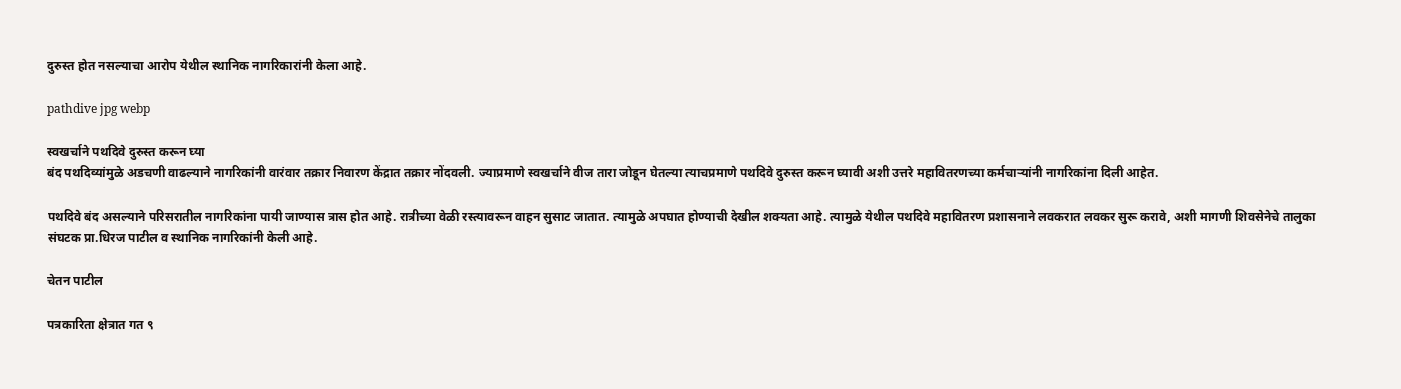दुरुस्त होत नसल्याचा आरोप येथील स्थानिक नागरिकारांनी केला आहे.

pathdive jpg webp

स्वखर्चाने पथदिवे दुरुस्त करून घ्या
बंद पथदिव्यांमुळे अडचणी वाढल्याने नागरिकांनी वारंवार तक्रार निवारण केंद्रात तक्रार नोंदवली. ज्याप्रमाणे स्वखर्चाने वीज तारा जोडून घेतल्या त्याचप्रमाणे पथदिवे दुरुस्त करून घ्यावी अशी उत्तरे महावितरणच्या कर्मचाऱ्यांनी नागरिकांना दिली आहेत.

पथदिवे बंद असल्याने परिसरातील नागरिकांना पायी जाण्यास त्रास होत आहे. रात्रीच्या वेळी रस्त्यावरून वाहन सुसाट जातात. त्यामुळे अपघात होण्याची देखील शक्यता आहे. त्यामुळे येथील पथदिवे महावितरण प्रशासनाने लवकरात लवकर सुरू करावे, अशी मागणी शिवसेनेचे तालुका संघटक प्रा.धिरज पाटील व स्थानिक नागरिकांनी केली आहे.

चेतन पाटील

पत्रकारिता क्षेत्रात गत ९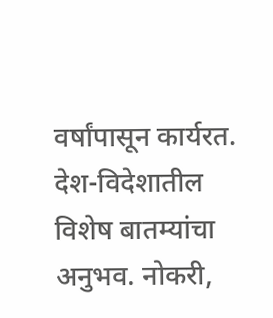वर्षांपासून कार्यरत. देश-विदेशातील विशेष बातम्यांचा अनुभव. नोकरी,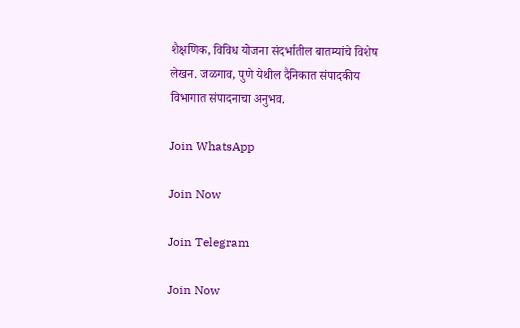शैक्षणिक, विविध योजना संदर्भातील बातम्यांचे विशेष लेखन. जळगाव, पुणे येथील दैनिकात संपादकीय विभागात संपादनाचा अनुभव.

Join WhatsApp

Join Now

Join Telegram

Join Now